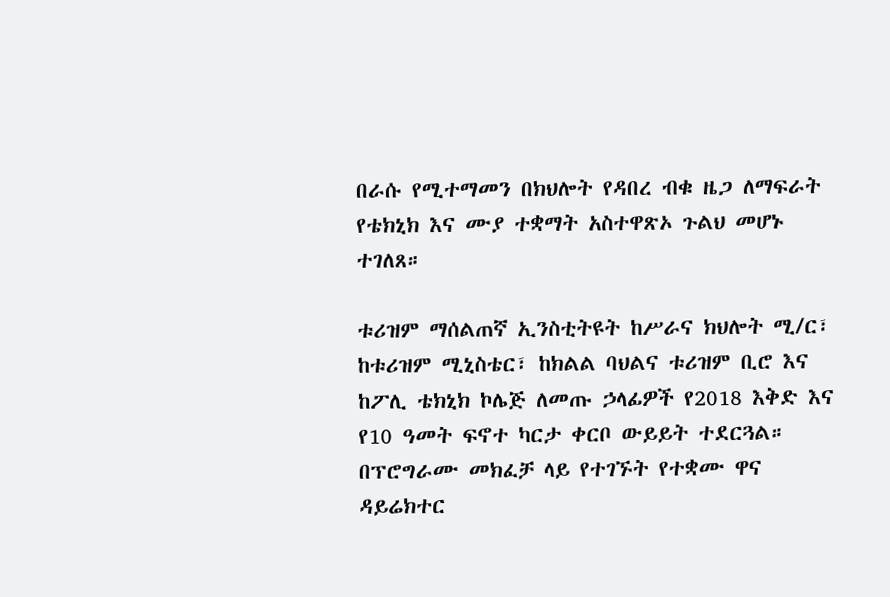በራሱ የሚተማመን በክህሎት የዳበረ ብቁ ዜጋ ለማፍራት የቴክኒክ እና ሙያ ተቋማት አስተዋጽኦ ጉልህ መሆኑ ተገለጸ።

ቱሪዝም ማሰልጠኛ ኢንስቲትዩት ከሥራና ክህሎት ሚ/ር፣ ከቱሪዝም ሚኒስቴር፣ ከክልል ባህልና ቱሪዝም ቢሮ እና ከፖሊ ቴክኒክ ኮሌጅ ለመጡ ኃላፊዎች የ2018 እቅድ እና የ10 ዓመት ፍኖተ ካርታ ቀርቦ ውይይት ተደርጓል።
በፕሮግራሙ መክፈቻ ላይ የተገኙት የተቋሙ ዋና ዳይሬክተር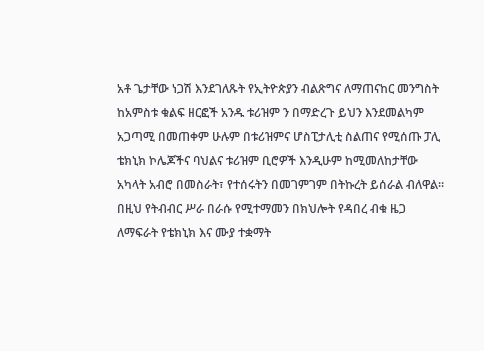አቶ ጌታቸው ነጋሽ እንደገለጹት የኢትዮጵያን ብልጽግና ለማጠናከር መንግስት ከአምስቱ ቁልፍ ዘርፎች አንዱ ቱሪዝም ን በማድረጉ ይህን እንደመልካም አጋጣሚ በመጠቀም ሁሉም በቱሪዝምና ሆስፒታሊቲ ስልጠና የሚሰጡ ፓሊ ቴክኒክ ኮሌጆችና ባህልና ቱሪዝም ቢሮዎች እንዲሁም ከሚመለከታቸው አካላት አብሮ በመስራት፣ የተሰሩትን በመገምገም በትኩረት ይሰራል ብለዋል።
በዚህ የትብብር ሥራ በራሱ የሚተማመን በክህሎት የዳበረ ብቁ ዜጋ ለማፍራት የቴክኒክ እና ሙያ ተቋማት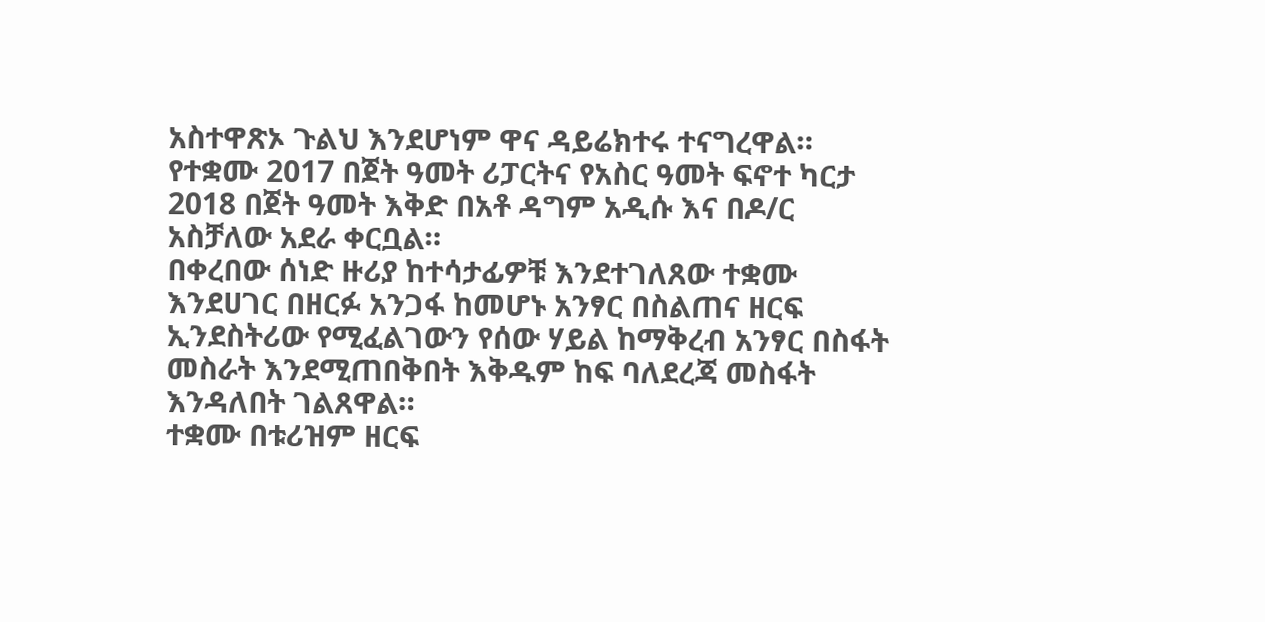አስተዋጽኦ ጉልህ እንደሆነም ዋና ዳይሬክተሩ ተናግረዋል።
የተቋሙ 2017 በጀት ዓመት ሪፓርትና የአስር ዓመት ፍኖተ ካርታ 2018 በጀት ዓመት እቅድ በአቶ ዳግም አዲሱ እና በዶ/ር አስቻለው አደራ ቀርቧል።
በቀረበው ሰነድ ዙሪያ ከተሳታፊዎቹ እንደተገለጸው ተቋሙ እንደሀገር በዘርፉ አንጋፋ ከመሆኑ አንፃር በስልጠና ዘርፍ ኢንደስትሪው የሚፈልገውን የሰው ሃይል ከማቅረብ አንፃር በስፋት መስራት እንደሚጠበቅበት እቅዱም ከፍ ባለደረጃ መስፋት እንዳለበት ገልጸዋል።
ተቋሙ በቱሪዝም ዘርፍ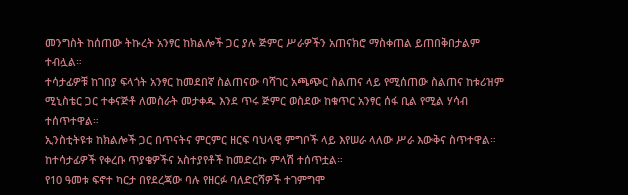መንግስት ከሰጠው ትኩረት አንፃር ከክልሎች ጋር ያሉ ጅምር ሥራዎችን አጠናክሮ ማስቀጠል ይጠበቅበታልም ተብሏል።
ተሳታፊዎቹ ከገበያ ፍላጎት አንፃር ከመደበኛ ስልጠናው ባሻገር አጫጭር ስልጠና ላይ የሚሰጠው ስልጠና ከቱሪዝም ሚኒስቴር ጋር ተቀናጅቶ ለመስራት መታቀዱ እንደ ጥሩ ጅምር ወስደው ከቁጥር አንፃር ሰፋ ቢል የሚል ሃሳብ ተሰጥተዋል።
ኢንስቲትዩቱ ከክልሎች ጋር በጥናትና ምርምር ዘርፍ ባህላዊ ምግቦች ላይ እየሠራ ላለው ሥራ እውቅና ስጥተዋል።
ከተሳታፊዎች የቀረቡ ጥያቄዎችና አስተያየቶች ከመድረኩ ምላሽ ተሰጥቷል።
የ10 ዓመቱ ፍኖተ ካርታ በየደረጃው ባሉ የዘርፉ ባለድርሻዎች ተገምግሞ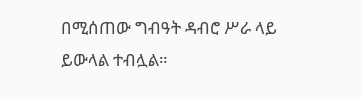በሚሰጠው ግብዓት ዳብሮ ሥራ ላይ ይውላል ተብሏል።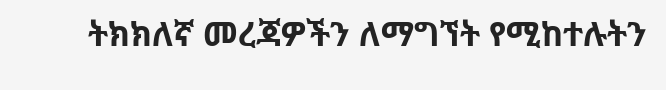ትክክለኛ መረጃዎችን ለማግኘት የሚከተሉትን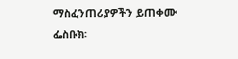ማስፈንጠሪያዎችን ይጠቀሙ
ፌስቡክ፡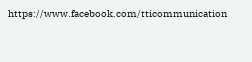https://www.facebook.com/tticommunication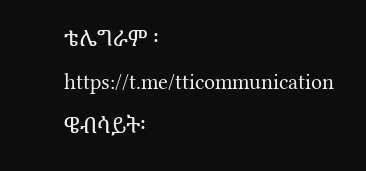ቴሌግራም ፡https://t.me/tticommunication
ዌብሳይት፡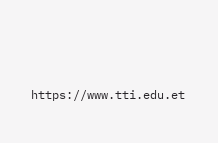https://www.tti.edu.et